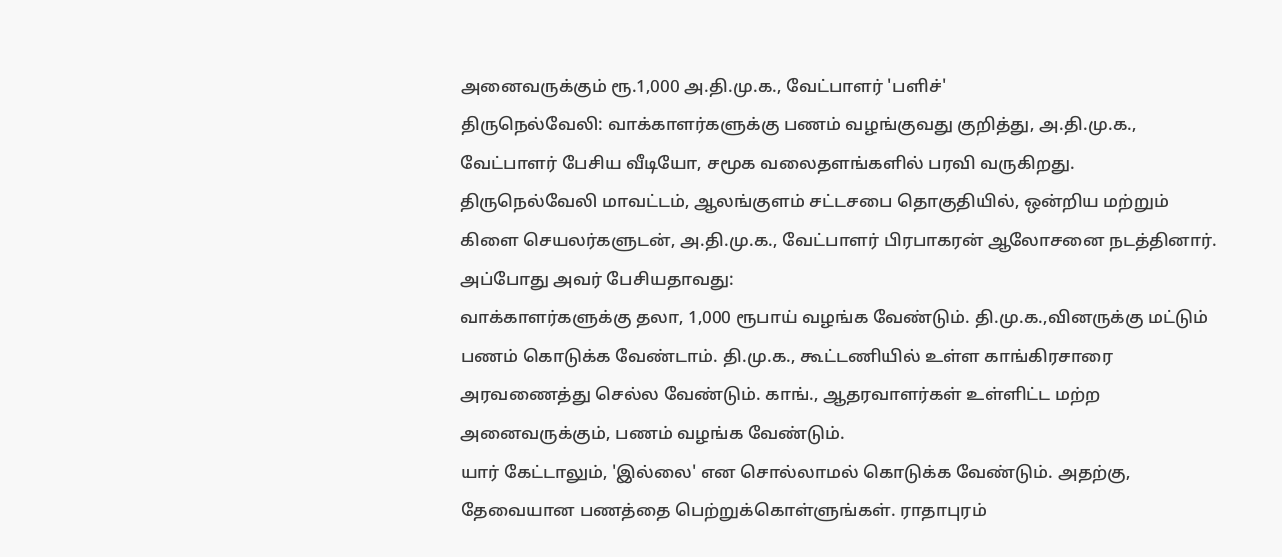அனைவருக்கும் ரூ.1,000 அ.தி.மு.க., வேட்பாளர் 'பளிச்'
திருநெல்வேலி: வாக்காளர்களுக்கு பணம் வழங்குவது குறித்து, அ.தி.மு.க., வேட்பாளர் பேசிய வீடியோ, சமூக வலைதளங்களில் பரவி வருகிறது.
திருநெல்வேலி மாவட்டம், ஆலங்குளம் சட்டசபை தொகுதியில், ஒன்றிய மற்றும் கிளை செயலர்களுடன், அ.தி.மு.க., வேட்பாளர் பிரபாகரன் ஆலோசனை நடத்தினார். அப்போது அவர் பேசியதாவது:
வாக்காளர்களுக்கு தலா, 1,000 ரூபாய் வழங்க வேண்டும். தி.மு.க.,வினருக்கு மட்டும் பணம் கொடுக்க வேண்டாம். தி.மு.க., கூட்டணியில் உள்ள காங்கிரசாரை அரவணைத்து செல்ல வேண்டும். காங்., ஆதரவாளர்கள் உள்ளிட்ட மற்ற அனைவருக்கும், பணம் வழங்க வேண்டும்.
யார் கேட்டாலும், 'இல்லை' என சொல்லாமல் கொடுக்க வேண்டும். அதற்கு, தேவையான பணத்தை பெற்றுக்கொள்ளுங்கள். ராதாபுரம்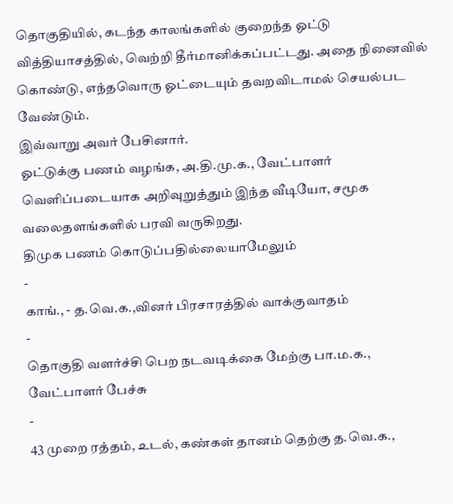தொகுதியில், கடந்த காலங்களில் குறைந்த ஓட்டு வித்தியாசத்தில், வெற்றி தீர்மானிக்கப்பட்டது. அதை நினைவில் கொண்டு, எந்தவொரு ஓட்டையும் தவறவிடாமல் செயல்பட வேண்டும்.
இவ்வாறு அவர் பேசினார்.
ஓட்டுக்கு பணம் வழங்க, அ.தி.மு.க., வேட்பாளர் வெளிப்படையாக அறிவுறுத்தும் இந்த வீடியோ, சமூக வலைதளங்களில் பரவி வருகிறது.
திமுக பணம் கொடுப்பதில்லையாமேலும்
-
காங்., - த.வெ.க.,வினர் பிரசாரத்தில் வாக்குவாதம்
-
தொகுதி வளர்ச்சி பெற நடவடிக்கை மேற்கு பா.ம.க., வேட்பாளர் பேச்சு
-
43 முறை ரத்தம், உடல், கண்கள் தானம் தெற்கு த.வெ.க.,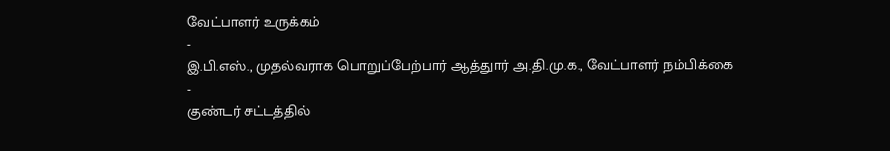வேட்பாளர் உருக்கம்
-
இ.பி.எஸ்., முதல்வராக பொறுப்பேற்பார் ஆத்துார் அ.தி.மு.க., வேட்பாளர் நம்பிக்கை
-
குண்டர் சட்டத்தில்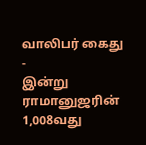வாலிபர் கைது
-
இன்று ராமானுஜரின் 1,008வது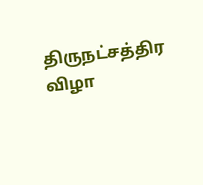திருநட்சத்திர விழா